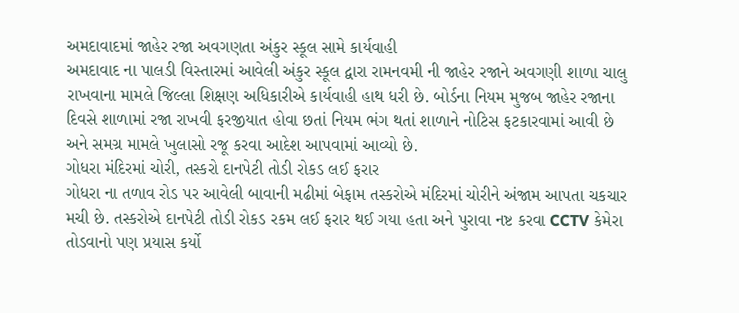અમદાવાદમાં જાહેર રજા અવગણતા અંકુર સ્કૂલ સામે કાર્યવાહી
અમદાવાદ ના પાલડી વિસ્તારમાં આવેલી અંકુર સ્કૂલ દ્વારા રામનવમી ની જાહેર રજાને અવગણી શાળા ચાલુ રાખવાના મામલે જિલ્લા શિક્ષણ અધિકારીએ કાર્યવાહી હાથ ધરી છે. બોર્ડના નિયમ મુજબ જાહેર રજાના દિવસે શાળામાં રજા રાખવી ફરજીયાત હોવા છતાં નિયમ ભંગ થતાં શાળાને નોટિસ ફટકારવામાં આવી છે અને સમગ્ર મામલે ખુલાસો રજૂ કરવા આદેશ આપવામાં આવ્યો છે.
ગોધરા મંદિરમાં ચોરી, તસ્કરો દાનપેટી તોડી રોકડ લઈ ફરાર
ગોધરા ના તળાવ રોડ પર આવેલી બાવાની મઢીમાં બેફામ તસ્કરોએ મંદિરમાં ચોરીને અંજામ આપતા ચકચાર મચી છે. તસ્કરોએ દાનપેટી તોડી રોકડ રકમ લઈ ફરાર થઈ ગયા હતા અને પુરાવા નષ્ટ કરવા CCTV કેમેરા તોડવાનો પણ પ્રયાસ કર્યો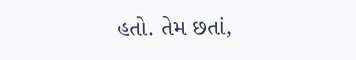હતો. તેમ છતાં,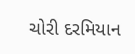ચોરી દરમિયાન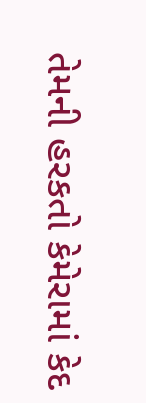તેમની હરકતો કેમેરામાં કેદ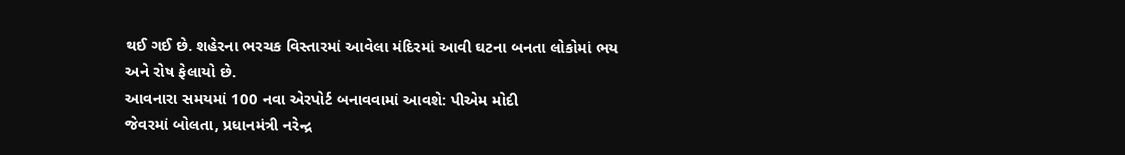થઈ ગઈ છે. શહેરના ભરચક વિસ્તારમાં આવેલા મંદિરમાં આવી ઘટના બનતા લોકોમાં ભય અને રોષ ફેલાયો છે.
આવનારા સમયમાં 100 નવા એરપોર્ટ બનાવવામાં આવશે: પીએમ મોદી
જેવરમાં બોલતા, પ્રધાનમંત્રી નરેન્દ્ર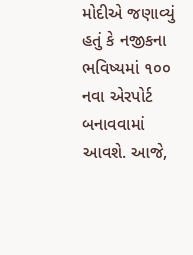મોદીએ જણાવ્યું હતું કે નજીકના ભવિષ્યમાં ૧૦૦ નવા એરપોર્ટ બનાવવામાં આવશે. આજે,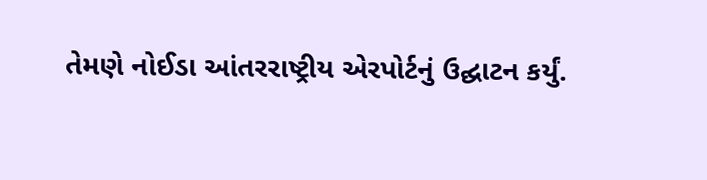તેમણે નોઈડા આંતરરાષ્ટ્રીય એરપોર્ટનું ઉદ્ઘાટન કર્યું.